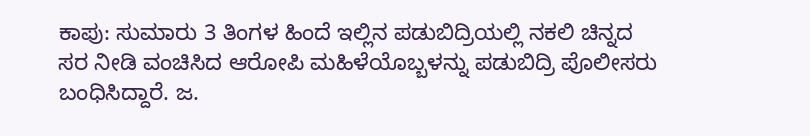ಕಾಪು: ಸುಮಾರು 3 ತಿಂಗಳ ಹಿಂದೆ ಇಲ್ಲಿನ ಪಡುಬಿದ್ರಿಯಲ್ಲಿ ನಕಲಿ ಚಿನ್ನದ ಸರ ನೀಡಿ ವಂಚಿಸಿದ ಆರೋಪಿ ಮಹಿಳೆಯೊಬ್ಬಳ‍ನ್ನು ಪಡುಬಿದ್ರಿ ಪೊಲೀಸರು ಬಂಧಿಸಿದ್ದಾರೆ. ಜ.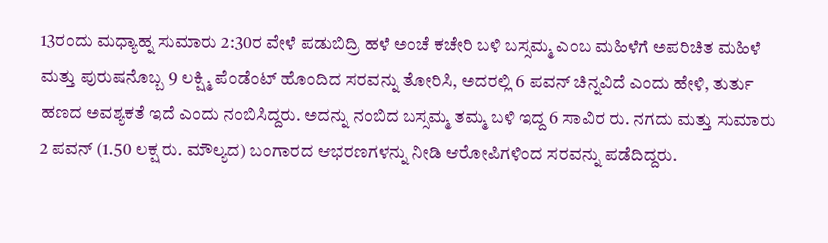13ರಂದು ಮಧ್ಯಾಹ್ನ ಸುಮಾರು 2:30ರ ವೇಳೆ ಪಡುಬಿದ್ರಿ ಹಳೆ ಅಂಚೆ ಕಚೇರಿ ಬಳಿ ಬಸ್ಸಮ್ಮ ಎಂಬ ಮಹಿಳೆಗೆ ಅಪರಿಚಿತ ಮಹಿಳೆ ಮತ್ತು ಪುರುಷನೊಬ್ಬ 9 ಲಕ್ಷ್ಮಿ ಪೆಂಡೆಂಟ್ ಹೊಂದಿದ ಸರವನ್ನು ತೋರಿಸಿ, ಅದರಲ್ಲಿ 6 ಪವನ್‌ ಚಿನ್ನವಿದೆ ಎಂದು ಹೇಳಿ, ತುರ್ತು ಹಣದ ಅವಶ್ಯಕತೆ ಇದೆ ಎಂದು ನಂಬಿಸಿದ್ದರು. ಅದನ್ನು ನಂಬಿದ ಬಸ್ಸಮ್ಮ ತಮ್ಮ ಬಳಿ ಇದ್ದ 6 ಸಾವಿರ ರು. ನಗದು ಮತ್ತು ಸುಮಾರು 2 ಪವನ್‌ (1.50 ಲಕ್ಷ ರು. ಮೌಲ್ಯದ) ಬಂಗಾರದ ಆಭರಣಗಳನ್ನು ನೀಡಿ ಆರೋಪಿಗಳಿಂದ ಸರವನ್ನು ಪಡೆದಿದ್ದರು.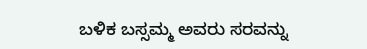ಬಳಿಕ ಬಸ್ಸಮ್ಮ ಅವರು ಸರವನ್ನು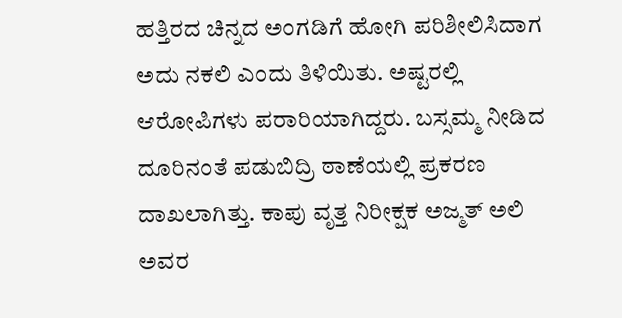ಹತ್ತಿರದ ಚಿನ್ನದ ಅಂಗಡಿಗೆ ಹೋಗಿ ಪರಿಶೀಲಿಸಿದಾಗ ಅದು ನಕಲಿ ಎಂದು ತಿಳಿಯಿತು. ಅಷ್ಟರಲ್ಲಿ ಆರೋಪಿಗಳು ಪರಾರಿಯಾಗಿದ್ದರು. ಬಸ್ಸಮ್ಮ ನೀಡಿದ ದೂರಿನಂತೆ ಪಡುಬಿದ್ರಿ ಠಾಣೆಯಲ್ಲಿ ಪ್ರಕರಣ ದಾಖಲಾಗಿತ್ತು. ಕಾಪು ವೃತ್ತ ನಿರೀಕ್ಷಕ ಅಜ್ಮತ್ ಅಲಿ ಅವರ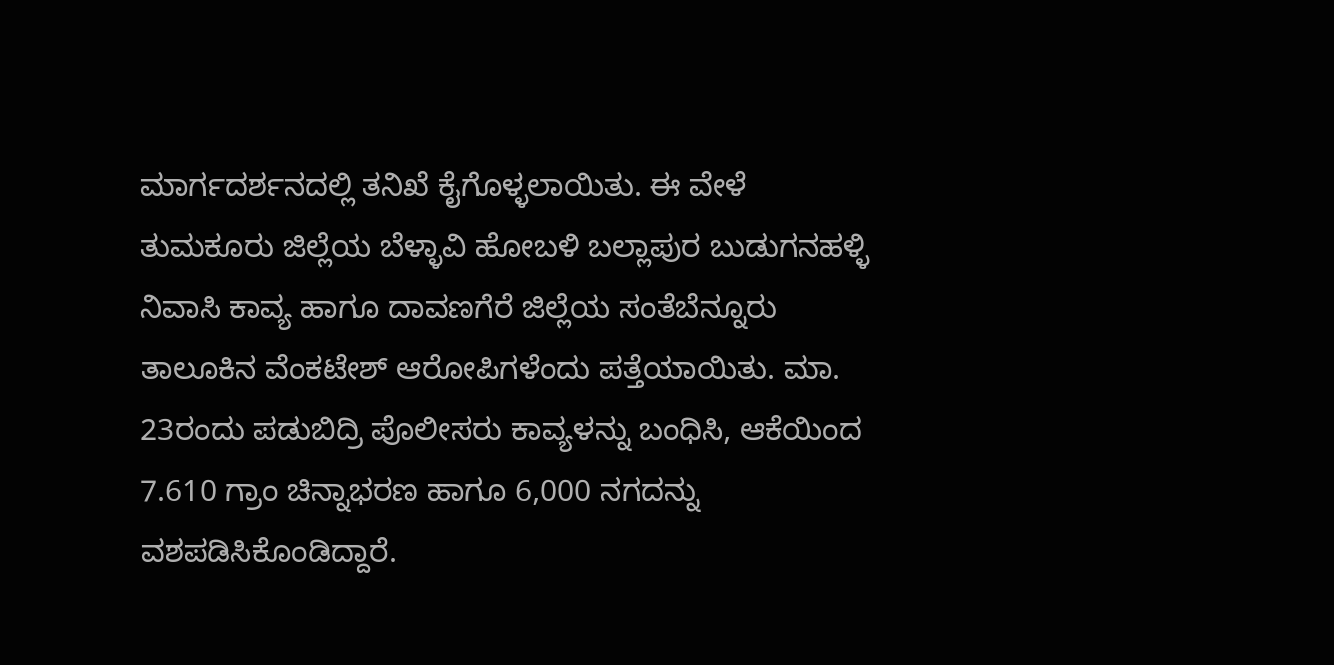ಮಾರ್ಗದರ್ಶನದಲ್ಲಿ ತನಿಖೆ ಕೈಗೊಳ್ಳಲಾಯಿತು. ಈ ವೇಳೆ ತುಮಕೂರು ಜಿಲ್ಲೆಯ ಬೆಳ್ಳಾವಿ ಹೋಬಳಿ ಬಲ್ಲಾಪುರ ಬುಡುಗನಹಳ್ಳಿ ನಿವಾಸಿ ಕಾವ್ಯ ಹಾಗೂ ದಾವಣಗೆರೆ ಜಿಲ್ಲೆಯ ಸಂತೆಬೆನ್ನೂರು ತಾಲೂಕಿನ ವೆಂಕಟೇಶ್ ಆರೋಪಿಗಳೆಂದು ಪತ್ತೆಯಾಯಿತು. ಮಾ. 23ರಂದು ಪಡುಬಿದ್ರಿ ಪೊಲೀಸರು ಕಾವ್ಯಳನ್ನು ಬಂಧಿಸಿ, ಆಕೆಯಿಂದ 7.610 ಗ್ರಾಂ ಚಿನ್ನಾಭರಣ ಹಾಗೂ 6,000 ನಗದನ್ನು ವಶಪಡಿಸಿಕೊಂಡಿದ್ದಾರೆ.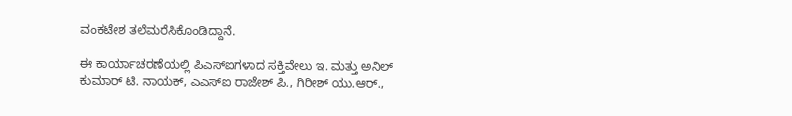ವಂಕಟೇಶ ತಲೆಮರೆಸಿಕೊಂಡಿದ್ದಾನೆ.

ಈ ಕಾರ್ಯಾಚರಣೆಯಲ್ಲಿ ಪಿಎಸ್ಐಗಳಾದ ಸಕ್ತಿವೇಲು ಇ. ಮತ್ತು ಅನಿಲ್ ಕುಮಾರ್ ಟಿ. ನಾಯಕ್, ಎಎಸ್ಐ ರಾಜೇಶ್ ಪಿ., ಗಿರೀಶ್ ಯು.ಆರ್.,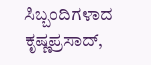ಸಿಬ್ಬಂದಿಗಳಾದ ಕೃಷ್ಣಪ್ರಸಾದ್,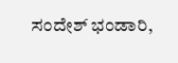ಸಂದೇಶ್ ಭಂಡಾರಿ,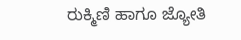ರುಕ್ಮಿಣಿ ಹಾಗೂ ಜ್ಯೋತಿ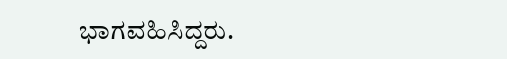ಭಾಗವಹಿಸಿದ್ದರು.